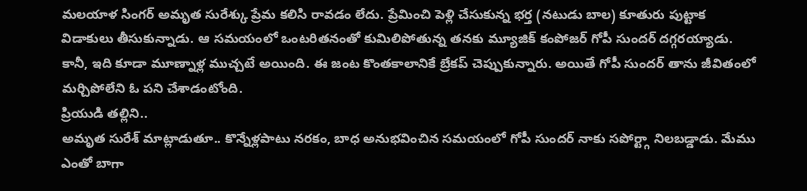మలయాళ సింగర్ అమృత సురేశ్కు ప్రేమ కలిసి రావడం లేదు. ప్రేమించి పెళ్లి చేసుకున్న భర్త (నటుడు బాల) కూతురు పుట్టాక విడాకులు తీసుకున్నాడు. ఆ సమయంలో ఒంటరితనంతో కుమిలిపోతున్న తనకు మ్యూజిక్ కంపోజర్ గోపీ సుందర్ దగ్గరయ్యాడు. కానీ, ఇది కూడా మూణ్నాళ్ల ముచ్చటే అయింది. ఈ జంట కొంతకాలానికే బ్రేకప్ చెప్పుకున్నారు. అయితే గోపీ సుందర్ తాను జీవితంలో మర్చిపోలేని ఓ పని చేశాడంటోంది.
ప్రియుడి తల్లిని..
అమృత సురేశ్ మాట్లాడుతూ.. కొన్నేళ్లపాటు నరకం, బాధ అనుభవించిన సమయంలో గోపీ సుందర్ నాకు సపోర్ట్గా నిలబడ్డాడు. మేము ఎంతో బాగా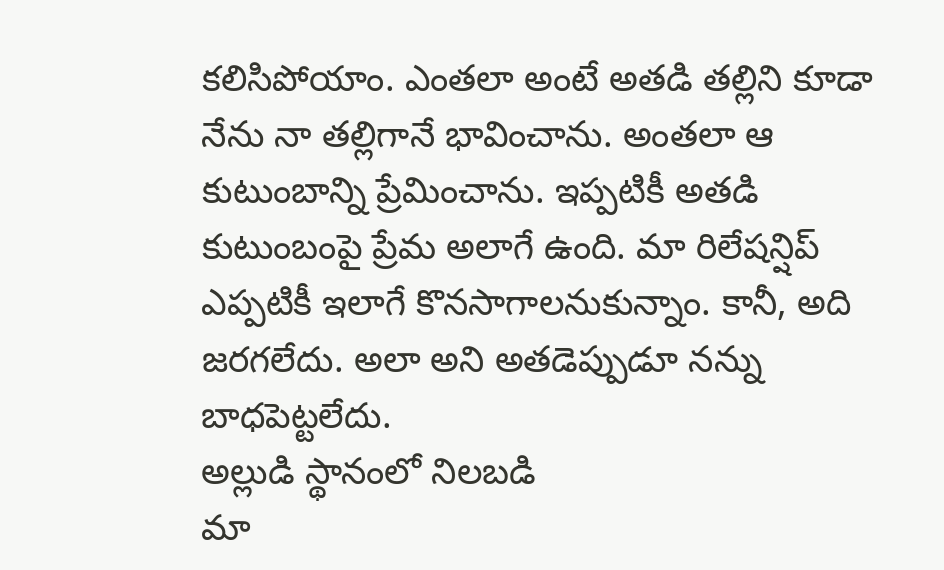కలిసిపోయాం. ఎంతలా అంటే అతడి తల్లిని కూడా నేను నా తల్లిగానే భావించాను. అంతలా ఆ కుటుంబాన్ని ప్రేమించాను. ఇప్పటికీ అతడి కుటుంబంపై ప్రేమ అలాగే ఉంది. మా రిలేషన్షిప్ ఎప్పటికీ ఇలాగే కొనసాగాలనుకున్నాం. కానీ, అది జరగలేదు. అలా అని అతడెప్పుడూ నన్ను బాధపెట్టలేదు.
అల్లుడి స్థానంలో నిలబడి
మా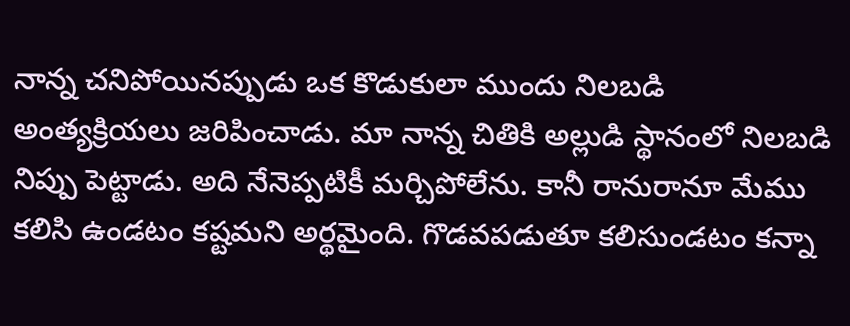నాన్న చనిపోయినప్పుడు ఒక కొడుకులా ముందు నిలబడి అంత్యక్రియలు జరిపించాడు. మా నాన్న చితికి అల్లుడి స్థానంలో నిలబడి నిప్పు పెట్టాడు. అది నేనెప్పటికీ మర్చిపోలేను. కానీ రానురానూ మేము కలిసి ఉండటం కష్టమని అర్థమైంది. గొడవపడుతూ కలిసుండటం కన్నా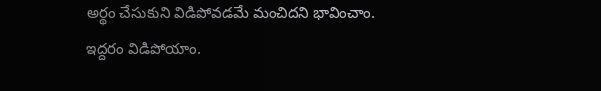అర్థం చేసుకుని విడిపోవడమే మంచిదని భావించాం. ఇద్దరం విడిపోయాం.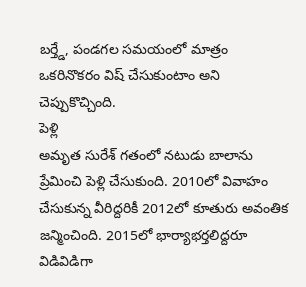బర్త్డే, పండగల సమయంలో మాత్రం ఒకరినొకరం విష్ చేసుకుంటాం అని చెప్పుకొచ్చింది.
పెళ్లి
అమృత సురేశ్ గతంలో నటుడు బాలాను ప్రేమించి పెళ్లి చేసుకుంది. 2010లో వివాహం చేసుకున్న వీరిద్దరికీ 2012లో కూతురు అవంతిక జన్మించింది. 2015లో భార్యాభర్తలిద్దరూ విడివిడిగా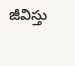జీవిస్తు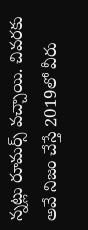న్నట్లు రూమర్స్ వచ్చాయి. చివరకు అవే నిజం చేస్తే 2019లో వీరు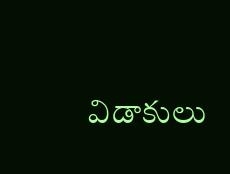విడాకులు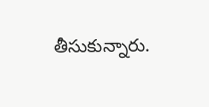తీసుకున్నారు.